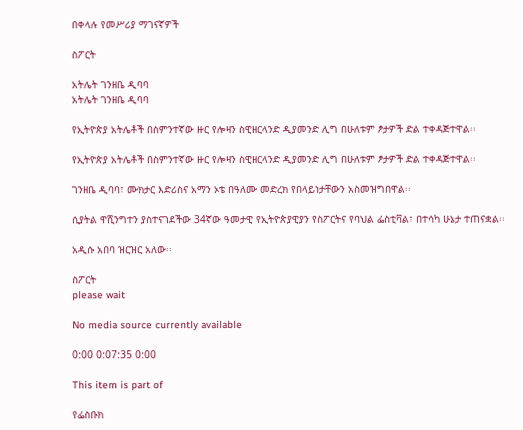በቀላሉ የመሥሪያ ማገናኛዎች

ስፖርት

አትሌት ገንዘቤ ዲባባ
አትሌት ገንዘቤ ዲባባ

የኢትዮጵያ አትሌቶች በስምንተኛው ዙር የሎዛን ስዊዘርላንድ ዲያመንድ ሊግ በሁለቱም ፆታዎች ድል ተቀዳጅተዋል፡፡

የኢትዮጵያ አትሌቶች በስምንተኛው ዙር የሎዛን ስዊዘርላንድ ዲያመንድ ሊግ በሁለቱም ፆታዎች ድል ተቀዳጅተዋል፡፡

ገንዘቤ ዲባባ፣ ሙክታር እድሪስና አማን ኦቴ በዓለሙ መድረክ የበላይነታቸውን አስመዝግበዋል፡፡

ሲያትል ዋሺንግተን ያስተናገደችው 34ኛው ዓመታዊ የኢትዮጵያዊያን የስፖርትና የባህል ፌስቲቫል፣ በተሳካ ሁኔታ ተጠናቋል፡፡

አዲሱ አበባ ዝርዝር አለው፡፡

ስፖርት
please wait

No media source currently available

0:00 0:07:35 0:00

This item is part of

የፌስቡክ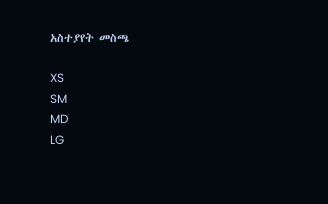አስተያየት መስጫ

XS
SM
MD
LG